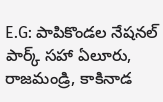E.G: పాపికొండల నేషనల్ పార్క్ సహా ఏలూరు, రాజమండ్రి, కాకినాడ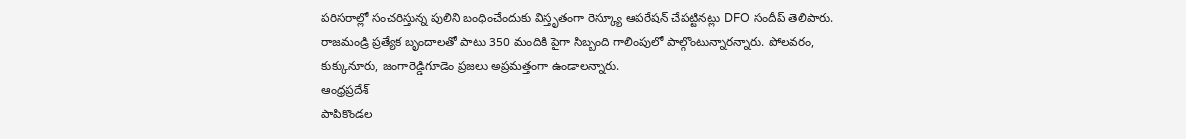పరిసరాల్లో సంచరిస్తున్న పులిని బంధించేందుకు విస్తృతంగా రెస్క్యూ ఆపరేషన్ చేపట్టినట్లు DFO సందీప్ తెలిపారు. రాజమండ్రి ప్రత్యేక బృందాలతో పాటు 350 మందికి పైగా సిబ్బంది గాలింపులో పాల్గొంటున్నారన్నారు. పోలవరం, కుక్కునూరు, జంగారెడ్డిగూడెం ప్రజలు అప్రమత్తంగా ఉండాలన్నారు.
ఆంధ్రప్రదేశ్
పాపికొండల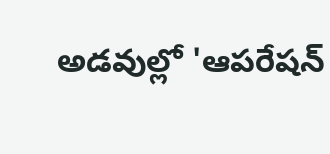అడవుల్లో 'ఆపరేషన్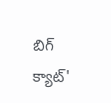బిగ్ క్యాట్'